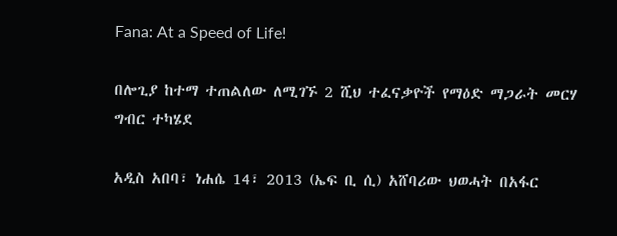Fana: At a Speed of Life!

በሎጊያ ከተማ ተጠልለው ለሚገኙ 2 ሺህ ተፈናቃዮች የማዕድ ማጋራት መርሃ ግብር ተካሄደ

አዲስ አበባ፣ ነሐሴ 14፣ 2013 (ኤፍ ቢ ሲ) አሸባሪው ህወሓት በአፋር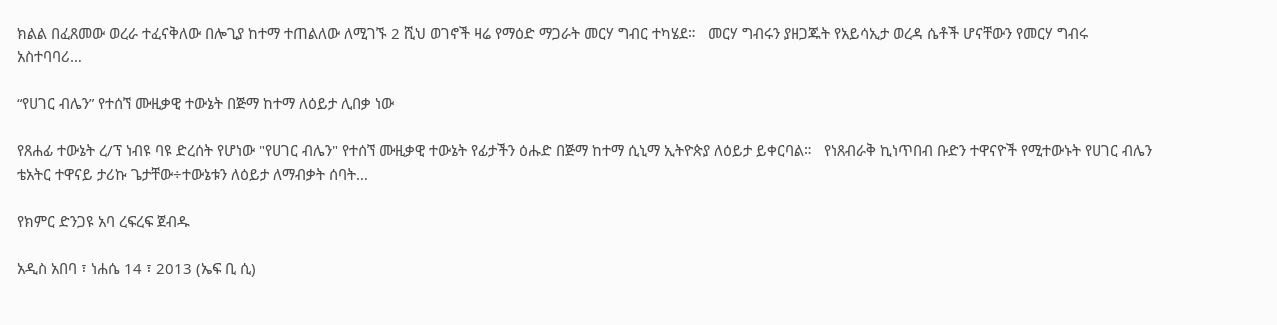ክልል በፈጸመው ወረራ ተፈናቅለው በሎጊያ ከተማ ተጠልለው ለሚገኙ 2 ሺህ ወገኖች ዛሬ የማዕድ ማጋራት መርሃ ግብር ተካሄደ።   መርሃ ግብሩን ያዘጋጁት የአይሳኢታ ወረዳ ሴቶች ሆናቸውን የመርሃ ግብሩ አስተባባሪ…

“የሀገር ብሌን” የተሰኘ ሙዚቃዊ ተውኔት በጅማ ከተማ ለዕይታ ሊበቃ ነው

የጸሐፊ ተውኔት ረ/ፕ ነብዩ ባዩ ድረሰት የሆነው "የሀገር ብሌን" የተሰኘ ሙዚቃዊ ተውኔት የፊታችን ዕሑድ በጅማ ከተማ ሲኒማ ኢትዮጵያ ለዕይታ ይቀርባል።   የነጸብራቅ ኪነጥበብ ቡድን ተዋናዮች የሚተውኑት የሀገር ብሌን ቴአትር ተዋናይ ታሪኩ ጌታቸው÷ተውኔቱን ለዕይታ ለማብቃት ሰባት…

የክምር ድንጋዩ አባ ረፍረፍ ጀብዱ

አዲስ አበባ ፣ ነሐሴ 14 ፣ 2013 (ኤፍ ቢ ሲ)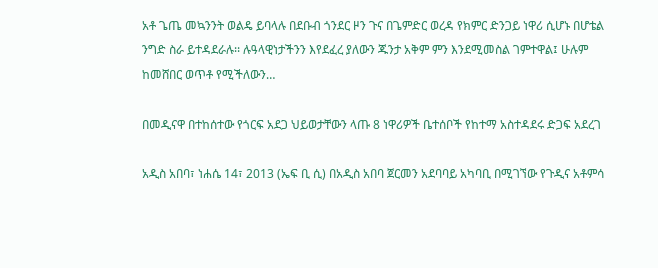አቶ ጌጤ መኳንንት ወልዴ ይባላሉ በደቡብ ጎንደር ዞን ጉና በጌምድር ወረዳ የክምር ድንጋይ ነዋሪ ሲሆኑ በሆቴል ንግድ ስራ ይተዳደራሉ፡፡ ሉዓላዊነታችንን እየደፈረ ያለውን ጁንታ አቅም ምን እንደሚመስል ገምተዋል፤ ሁሉም ከመሸበር ወጥቶ የሚችለውን…

በመዲናዋ በተከሰተው የጎርፍ አደጋ ህይወታቸውን ላጡ 8 ነዋሪዎች ቤተሰቦች የከተማ አስተዳደሩ ድጋፍ አደረገ

አዲስ አበባ፣ ነሐሴ 14፣ 2013 (ኤፍ ቢ ሲ) በአዲስ አበባ ጀርመን አደባባይ አካባቢ በሚገኘው የጉዲና አቶምሳ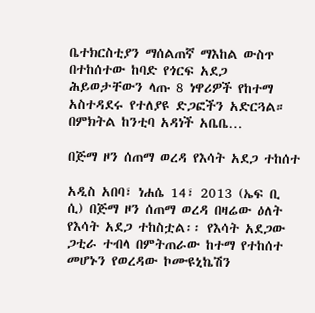ቤተክርስቲያን ማሰልጠኛ ማእከል ውስጥ በተከሰተው ከባድ የጎርፍ አደጋ ሕይወታቸውን ላጡ 8 ነዋሪዎች የከተማ አስተዳደሩ የተለያዩ ድጋፎችን አድርጓል። በምክትል ከንቲባ አዳነች አቤቤ…

በጅማ ዞን ሰጠማ ወረዳ የእሳት አደጋ ተከሰተ

አዲስ አበባ፣ ነሐሴ 14፣ 2013 (ኤፍ ቢ ሲ) በጅማ ዞን ሰጠማ ወረዳ በዛሬው ዕለት የእሳት አደጋ ተከስቷል፡፡ የእሳት አደጋው ጋቲራ ተብላ በምትጠራው ከተማ የተከሰተ መሆኑን የወረዳው ኮሙዩኒኬሽን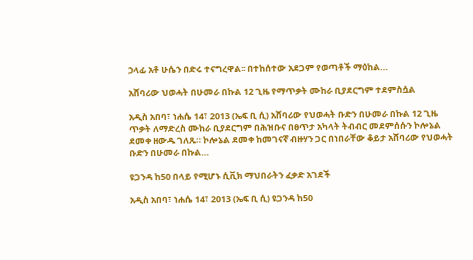ኃላፊ አቶ ሁሴን በድሩ ተናግረዋል፡፡ በተከሰተው አደጋም የወጣቶች ማዕከል…

አሸባሪው ህወሓት በሁመራ በኩል 12 ጊዜ የማጥቃት ሙከራ ቢያደርግም ተደምስሷል

አዲስ አበባ፣ ነሐሴ 14፣ 2013 (ኤፍ ቢ ሲ) አሸባሪው የህወሓት ቡድን በሁመራ በኩል 12 ጊዜ ጥቃት ለማድረስ ሙከራ ቢያደርግም በሕዝቡና በፀጥታ አካላት ትብብር መደምሰሱን ኮሎኔል ደመቀ ዘውዱ ገለጹ። ኮሎኔል ደመቀ ከመገናኛ ብዙሃን ጋር በነበራቸው ቆይታ አሸባሪው የህወሓት ቡድን በሁመራ በኩል…

ዩጋንዳ ከ50 በላይ የሚሆኑ ሲቪክ ማህበራትን ፈቃድ አገደች

አዲስ አበባ፣ ነሐሴ 14፣ 2013 (ኤፍ ቢ ሲ) ዩጋንዳ ከ50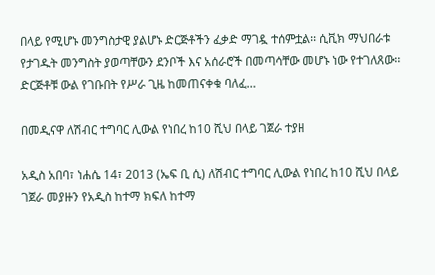በላይ የሚሆኑ መንግስታዊ ያልሆኑ ድርጅቶችን ፈቃድ ማገዷ ተሰምቷል፡፡ ሲቪክ ማህበራቱ የታገዱት መንግስት ያወጣቸውን ደንቦች እና አሰራሮች በመጣሳቸው መሆኑ ነው የተገለጸው፡፡ ድርጅቶቹ ውል የገቡበት የሥራ ጊዜ ከመጠናቀቁ ባለፈ…

በመዲናዋ ለሽብር ተግባር ሊውል የነበረ ከ10 ሺህ በላይ ገጀራ ተያዘ

አዲስ አበባ፣ ነሐሴ 14፣ 2013 (ኤፍ ቢ ሲ) ለሽብር ተግባር ሊውል የነበረ ከ10 ሺህ በላይ ገጀራ መያዙን የአዲስ ከተማ ክፍለ ከተማ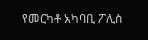የመርካቶ አካባቢ ፖሊስ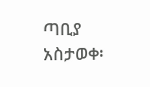ጣቢያ አስታወቀ፡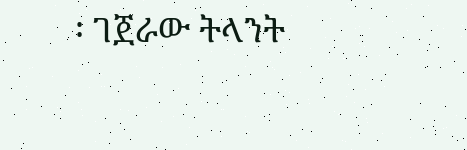፡ ገጀራው ትላንት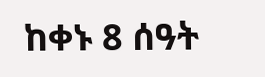ከቀኑ 8 ሰዓት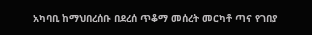አካባቢ ከማህበረሰቡ በደረሰ ጥቆማ መሰረት መርካቶ ጣና የገበያ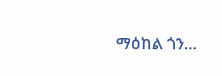ማዕከል ጎን…